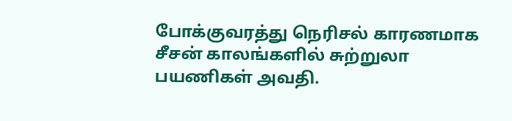போக்குவரத்து நெரிசல் காரணமாக சீசன் காலங்களில் சுற்றுலா பயணிகள் அவதி.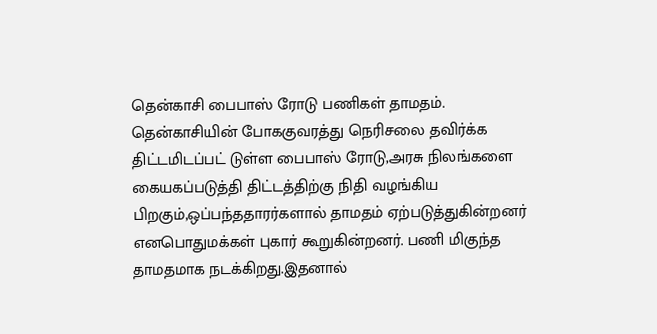தென்காசி பைபாஸ் ரோடு பணிகள் தாமதம்.
தென்காசியின் போககுவரத்து நெரிசலை தவிர்க்க திட்டமிடப்பட் டுள்ள பைபாஸ் ரோடு,அரசு நிலங்களை கையகப்படுத்தி திட்டத்திற்கு நிதி வழங்கிய பிறகும்,ஒப்பந்ததாரர்களால் தாமதம் ஏற்படுத்துகின்றனர் எனபொதுமக்கள் புகார் கூறுகின்றனர். பணி மிகுந்த தாமதமாக நடக்கிறது.இதனால்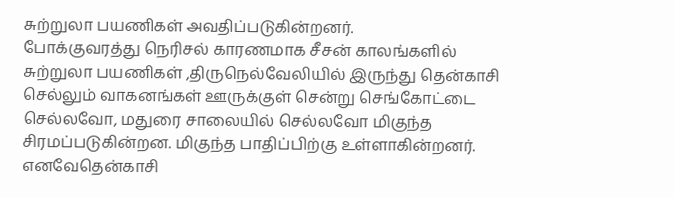சுற்றுலா பயணிகள் அவதிப்படுகின்றனர்.
போக்குவரத்து நெரிசல் காரணமாக சீசன் காலங்களில் சுற்றுலா பயணிகள் ,திருநெல்வேலியில் இருந்து தென்காசி செல்லும் வாகனங்கள் ஊருக்குள் சென்று செங்கோட்டை செல்லவோ, மதுரை சாலையில் செல்லவோ மிகுந்த சிரமப்படுகின்றன. மிகுந்த பாதிப்பிற்கு உள்ளாகின்றனர். எனவேதென்காசி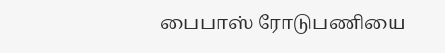பைபாஸ் ரோடுபணியை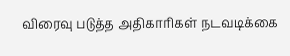விரைவு படுத்த அதிகாரிகள் நடவடிக்கை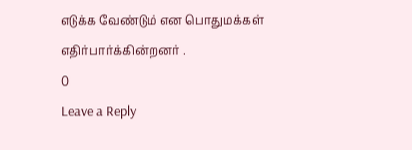எடுக்க வேண்டும் என பொதுமக்கள் எதிர்பார்க்கின்றனர் .
0
Leave a Reply